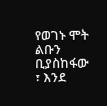የወገኑ ሞት ልቡን ቢያስከፋው ፣ እንደ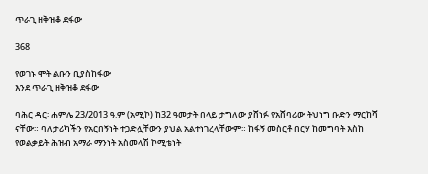ጥራጊ ዘቅዝቆ ደፋው

368

የወገኑ ሞት ልቡን ቢያስከፋው
እንደ ጥራጊ ዘቅዝቆ ደፋው

ባሕር ዳር፡ ሐምሌ 23/2013 ዓ.ም (አሚኮ) ከ32 ዓመታት በላይ ታግለው ያሸነፉ የአሸባሪው ትህነግ ቡድን ማርከሻ ናቸው። ባለታሪካችን የአርበኝነት ተጋድሏቸውን ያህል አልተነገረላቸውም። ከፋኝ መስርቶ በርሃ ከመግባት እስከ የወልቃይት ሕዝብ አማራ ማንነት አስመላሽ ኮሚቴነት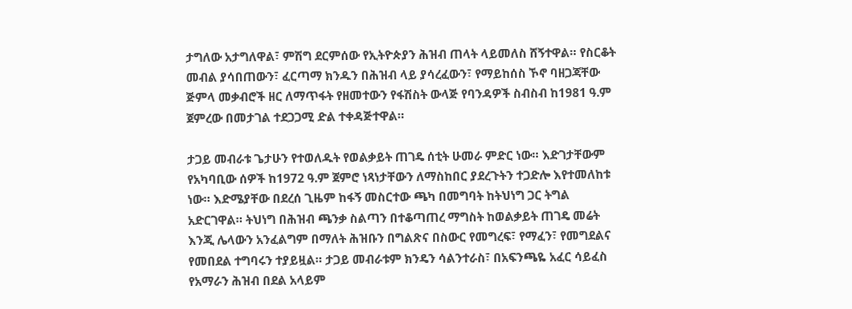ታግለው አታግለዋል፣ ምሽግ ደርምሰው የኢትዮጵያን ሕዝብ ጠላት ላይመለስ ሸኝተዋል። የስርቆት መብል ያሳበጠውን፣ ፈርጣማ ክንዱን በሕዝብ ላይ ያሳረፈውን፣ የማይከሰስ ኾኖ ባዘጋጃቸው ጅምላ መቃብሮች ዘር ለማጥፋት የዘመተውን የፋሽስት ውላጅ የባንዳዎች ስብስብ ከ1981 ዓ.ም ጀምረው በመታገል ተደጋጋሚ ድል ተቀዳጅተዋል።

ታጋይ መብራቱ ጌታሁን የተወለዱት የወልቃይት ጠገዴ ሰቲት ሁመራ ምድር ነው። እድገታቸውም የአካባቢው ሰዎች ከ1972 ዓ.ም ጀምሮ ነጻነታቸውን ለማስከበር ያደረጉትን ተጋድሎ እየተመለከቱ ነው። እድሜያቸው በደረሰ ጊዜም ከፋኝ መስርተው ጫካ በመግባት ከትህነግ ጋር ትግል አድርገዋል። ትህነግ በሕዝብ ጫንቃ ስልጣን በተቆጣጠረ ማግስት ከወልቃይት ጠገዴ መሬት እንጂ ሌላውን አንፈልግም በማለት ሕዝቡን በግልጽና በስውር የመግረፍ፣ የማፈን፣ የመግደልና የመበደል ተግባሩን ተያይዟል። ታጋይ መብራቱም ክንዴን ሳልንተራስ፣ በአፍንጫዬ አፈር ሳይፈስ የአማራን ሕዝብ በደል አላይም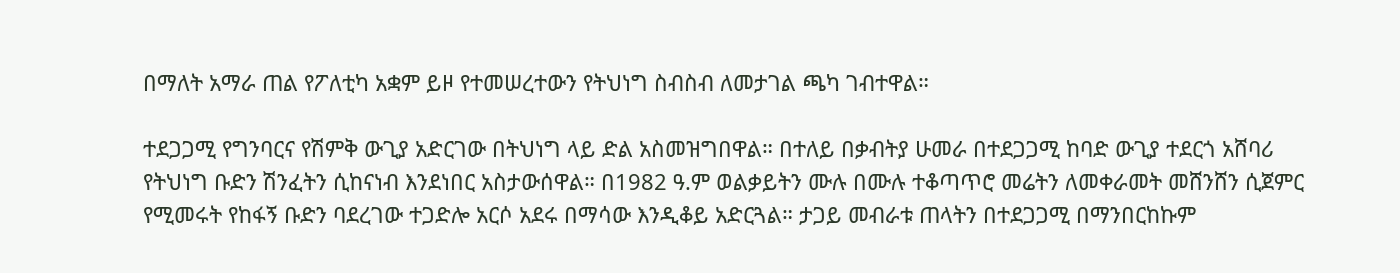በማለት አማራ ጠል የፖለቲካ አቋም ይዞ የተመሠረተውን የትህነግ ስብስብ ለመታገል ጫካ ገብተዋል።

ተደጋጋሚ የግንባርና የሽምቅ ውጊያ አድርገው በትህነግ ላይ ድል አስመዝግበዋል። በተለይ በቃብትያ ሁመራ በተደጋጋሚ ከባድ ውጊያ ተደርጎ አሸባሪ የትህነግ ቡድን ሽንፈትን ሲከናነብ እንደነበር አስታውሰዋል። በ1982 ዓ.ም ወልቃይትን ሙሉ በሙሉ ተቆጣጥሮ መሬትን ለመቀራመት መሸንሸን ሲጀምር የሚመሩት የከፋኝ ቡድን ባደረገው ተጋድሎ አርሶ አደሩ በማሳው እንዲቆይ አድርጓል። ታጋይ መብራቱ ጠላትን በተደጋጋሚ በማንበርከኩም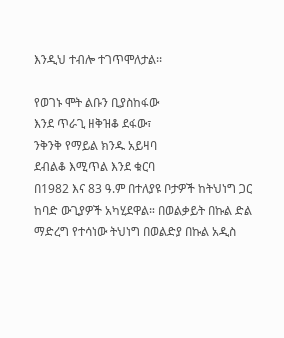እንዲህ ተብሎ ተገጥሞለታል፡፡

የወገኑ ሞት ልቡን ቢያስከፋው
እንደ ጥራጊ ዘቅዝቆ ደፋው፣
ንቅንቅ የማይል ክንዱ አይዛባ
ደብልቆ እሚጥል እንደ ቁርባ
በ1982 እና 83 ዓ.ም በተለያዩ ቦታዎች ከትህነግ ጋር ከባድ ውጊያዎች አካሂደዋል። በወልቃይት በኩል ድል ማድረግ የተሳነው ትህነግ በወልድያ በኩል አዲስ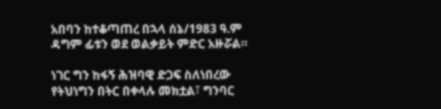አበባን ከተቆጣጠረ በኋላ ሰኔ/1983 ዓ.ም ዳግም ፊቱን ወደ ወልቃይት ምድር አዙሯል።

ነገር ግን ከፋኝ ሕዝባዊ ድጋፍ ስለነበረው የትህነግን በትር በቀላሉ መክቷል፣ ግንባር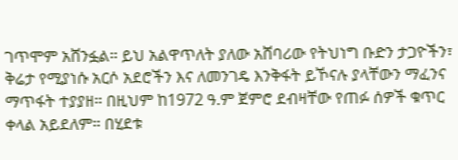ገጥሞም አሸንፏል። ይህ አልዋጥለት ያለው አሸባሪው የትህነግ ቡድን ታጋዮችን፣ ቅሬታ የሚያነሱ አርሶ አደሮችን እና ለመንገዴ እንቅፋት ይኾናሉ ያላቸውን ማፈንና ማጥፋት ተያያዘ። በዚህም ከ1972 ዓ.ም ጀምሮ ደብዛቸው የጠፉ ሰዎች ቁጥር ቀላል አይደለም። በሂደቱ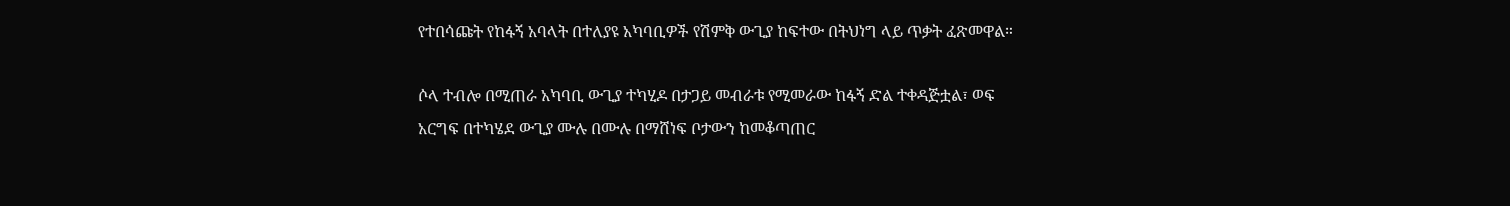የተበሳጩት የከፋኝ አባላት በተለያዩ አካባቢዎች የሽምቅ ውጊያ ከፍተው በትህነግ ላይ ጥቃት ፈጽመዋል።

ሶላ ተብሎ በሚጠራ አካባቢ ውጊያ ተካሂዶ በታጋይ መብራቱ የሚመራው ከፋኝ ድል ተቀዳጅቷል፣ ወፍ አርግፍ በተካሄደ ውጊያ ሙሉ በሙሉ በማሸነፍ ቦታውን ከመቆጣጠር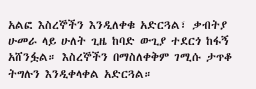አልፎ እስረኞችን እንዲለቀቁ አድርጓል፣ ቃብትያ ሁመራ ላይ ሁለት ጊዜ ከባድ ውጊያ ተደርጎ ከፋኝ አሸንፏል። እስረኞችን በማስለቀቅም ገሚሱ ታጥቆ ትግሉን እንዲቀላቀል አድርጓል።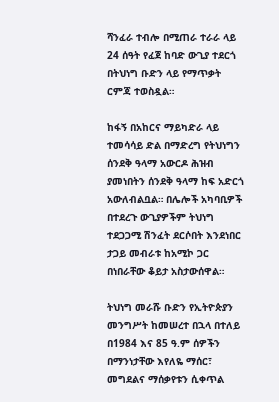ሻንፈራ ተብሎ በሚጠራ ተራራ ላይ 24 ሰዓት የፈጀ ከባድ ውጊያ ተደርጎ በትህነግ ቡድን ላይ የማጥቃት ርምጃ ተወስዷል።

ከፋኝ በአከርና ማይካድራ ላይ ተመሳሳይ ድል በማድረግ የትህነግን ሰንደቅ ዓላማ አውርዶ ሕዝብ ያመነበትን ሰንደቅ ዓላማ ከፍ አድርጎ አውለብልቧል። በሌሎች አካባቢዎች በተደረጉ ውጊያዎችም ትህነግ ተደጋጋሚ ሽንፈት ደርሶበት እንደነበር ታጋይ መብራቱ ከአሚኮ ጋር በነበራቸው ቆይታ አስታውሰዋል።

ትህነግ መራሹ ቡድን የኢትዮጵያን መንግሥት ከመሠረተ በኋላ በተለይ በ1984 እና 85 ዓ.ም ሰዎችን በማንነታቸው እየለዬ ማሰር፣ መግደልና ማሰቃየቱን ሲቀጥል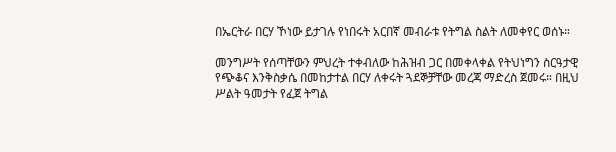በኤርትራ በርሃ ኾነው ይታገሉ የነበሩት አርበኛ መብራቱ የትግል ስልት ለመቀየር ወሰኑ።

መንግሥት የሰጣቸውን ምህረት ተቀብለው ከሕዝብ ጋር በመቀላቀል የትህነግን ስርዓታዊ የጭቆና እንቅስቃሴ በመከታተል በርሃ ለቀሩት ጓደኞቻቸው መረጃ ማድረስ ጀመሩ። በዚህ ሥልት ዓመታት የፈጀ ትግል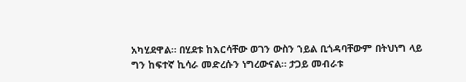አካሂደዋል። በሂደቱ ከእርሳቸው ወገን ውስን ኀይል ቢጎዳባቸውም በትህነግ ላይ ግን ከፍተኛ ኪሳራ መድረሱን ነግረውናል። ታጋይ መብራቱ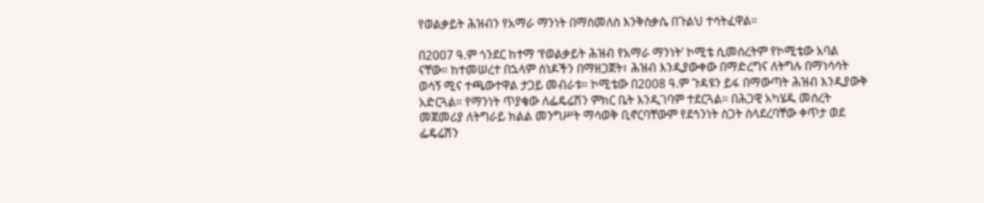የወልቃይት ሕዝብን የአማራ ማንነት በማስመለስ እንቅስቃሴ በጉልህ ተሳትፈዋል።

በ2007 ዓ.ም ጎንደር ከተማ ‘የወልቃይት ሕዝብ የአማራ ማንነት’ ኮሚቴ ሲመሰረትም የኮሚቴው አባል ናቸው። ከተመሠረተ በኋላም ሰነዶችን በማዘጋጀት፣ ሕዝብ እንዲያውቀው በማድረግና ለትግሉ በማነሳሳት ወሳኝ ሚና ተጫውተዋል ታጋይ መብራቱ። ኮሚቴው በ2008 ዓ.ም ጉዳዩን ይፋ በማውጣት ሕዝብ እንዲያውቅ አድርጓል። የማንነት ጥያቄው ለፌዴሬሽን ምክር ቤት እንዲገባም ተደርጓል። በሕጋዊ አካሄዱ መሰረት መጀመሪያ ለትግራይ ክልል መንግሥት ማሳወቅ ቢኖርባቸውም የደኅንነት ስጋት ስላደረባቸው ቀጥታ ወደ ፌዴሬሽን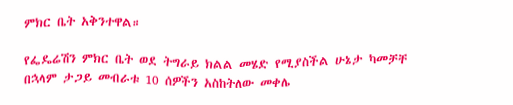ምክር ቤት አቅንተዋል።

የፌዴሬሽን ምክር ቤት ወደ ትግራይ ክልል መሄድ የሚያስችል ሁኔታ ካመቻቸ በኋላም ታጋይ መብራቱ 10 ሰዎችን አስከትለው መቀሌ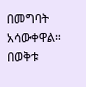በመግባት አሳውቀዋል። በወቅቱ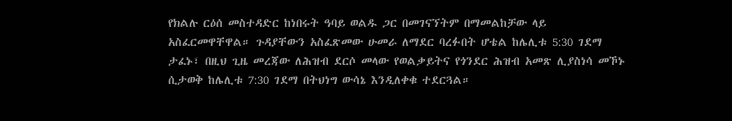የክልሉ ርዕሰ መስተዳድር ከነበሩት ዓባይ ወልዱ ጋር በመገናኘትም በማመልከቻው ላይ አስፈርመዋቸዋል። ጉዳያቸውን አስፈጽመው ሁመራ ለማደር ባረፉበት ሆቴል ከሌሊቱ 5:30 ገደማ ታፈኑ፣ በዚህ ጊዜ መረጃው ለሕዝብ ደርሶ መላው የወልቃይትና የጎንደር ሕዝብ አመጽ ሊያስነሳ መኾኑ ሲታወቅ ከሌሊቱ 7:30 ገደማ በትህነግ ውሳኔ እንዲለቀቁ ተደርጓል።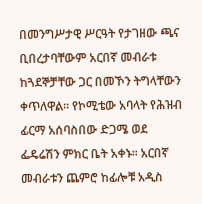በመንግሥታዊ ሥርዓት የታገዘው ጫና ቢበረታባቸውም አርበኛ መብራቱ ከጓደኞቻቸው ጋር በመኾን ትግላቸውን ቀጥለዋል። የኮሚቴው አባላት የሕዝብ ፊርማ አሰባስበው ድጋሜ ወደ ፌዴሬሽን ምክር ቤት አቀኑ። አርበኛ መብራቱን ጨምሮ ከፊሎቹ አዲስ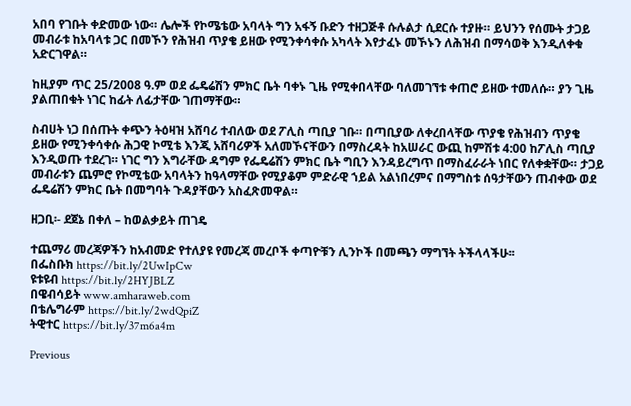አበባ የገቡት ቀድመው ነው። ሌሎች የኮሜቴው አባላት ግን አፋኝ ቡድን ተዘጋጅቶ ሱሉልታ ሲደርሱ ተያዙ። ይህንን የሰሙት ታጋይ መብራቱ ከአባላቱ ጋር በመኾን የሕዝብ ጥያቄ ይዘው የሚንቀሳቀሱ አካላት እየታፈኑ መኾኑን ለሕዝብ በማሳወቅ እንዲለቀቁ አድርገዋል።

ከዚያም ጥር 25/2008 ዓ.ም ወደ ፌዴሬሽን ምክር ቤት ባቀኑ ጊዜ የሚቀበላቸው ባለመገኘቱ ቀጠሮ ይዘው ተመለሱ። ያን ጊዜ ያልጠበቁት ነገር ከፊት ለፊታቸው ገጠማቸው።

ስብሀት ነጋ በሰጡት ቀጭን ትዕዛዝ አሸባሪ ተብለው ወደ ፖሊስ ጣቢያ ገቡ። በጣቢያው ለቀረበላቸው ጥያቄ የሕዝብን ጥያቄ ይዘው የሚንቀሳቀሱ ሕጋዊ ኮሚቴ እንጂ አሸባሪዎች አለመኾናቸውን በማስረዳት ከአሠራር ውጪ ከምሽቱ 4:00 ከፖሊስ ጣቢያ እንዲወጡ ተደረገ። ነገር ግን እግራቸው ዳግም የፌዴሬሽን ምክር ቤት ግቢን እንዳይረግጥ በማስፈራራት ነበር የለቀቋቸው። ታጋይ መብራቱን ጨምሮ የኮሚቴው አባላትን ከዓላማቸው የሚያቆም ምድራዊ ኀይል አልነበረምና በማግስቱ ሰዓታቸውን ጠብቀው ወደ ፌዴሬሽን ምክር ቤት በመግባት ጉዳያቸውን አስፈጽመዋል።

ዘጋቢ፡- ደጀኔ በቀለ – ከወልቃይት ጠገዴ

ተጨማሪ መረጃዎችን ከአብመድ የተለያዩ የመረጃ መረቦች ቀጣዮቹን ሊንኮች በመጫን ማግኘት ትችላላችሁ፡፡
በፌስቡክ https://bit.ly/2UwIpCw
ዩቱዩብ https://bit.ly/2HYJBLZ
በዌብሳይት www.amharaweb.com
በቴሌግራም https://bit.ly/2wdQpiZ
ትዊተር https://bit.ly/37m6a4m

Previous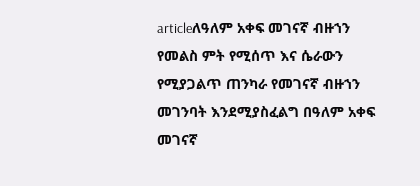articleለዓለም አቀፍ መገናኛ ብዙኀን የመልስ ምት የሚሰጥ እና ሴራውን የሚያጋልጥ ጠንካራ የመገናኛ ብዙኀን መገንባት እንደሚያስፈልግ በዓለም አቀፍ መገናኛ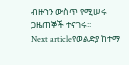ብዙኀን ውስጥ የሚሠሩ ጋዜጠኞች ተናገሩ፡፡
Next articleየወልድያ ከተማ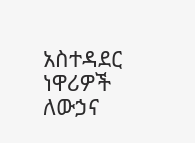አስተዳደር ነዋሪዎች ለውኃና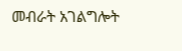መብራት አገልግሎት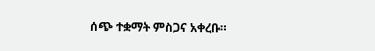ሰጭ ተቋማት ምስጋና አቀረቡ።